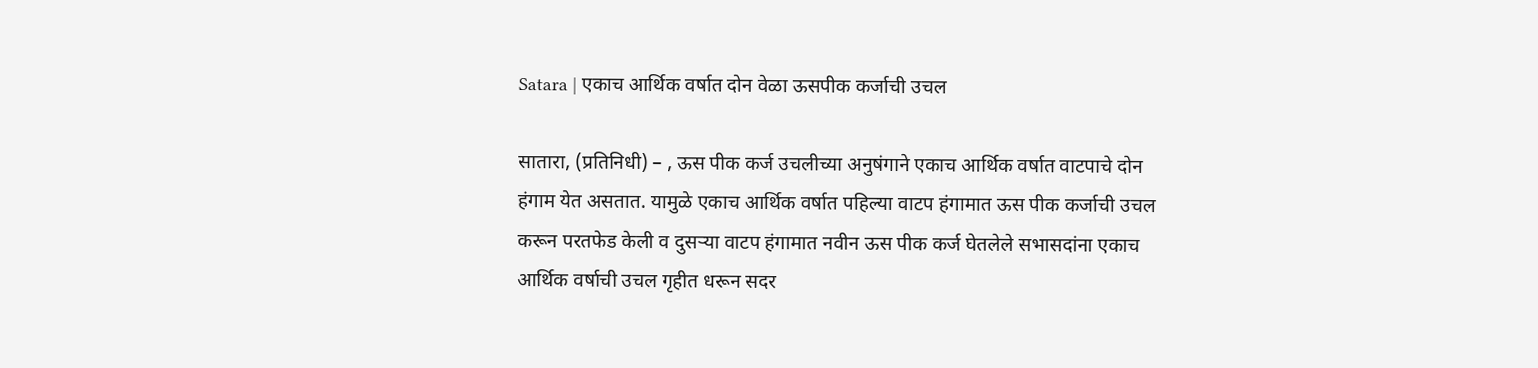Satara | एकाच आर्थिक वर्षात दोन वेळा ऊसपीक कर्जाची उचल

सातारा, (प्रतिनिधी) – , ऊस पीक कर्ज उचलीच्या अनुषंगाने एकाच आर्थिक वर्षात वाटपाचे दोन हंगाम येत असतात. यामुळे एकाच आर्थिक वर्षात पहिल्या वाटप हंगामात ऊस पीक कर्जाची उचल करून परतफेड केली व दुसऱ्या वाटप हंगामात नवीन ऊस पीक कर्ज घेतलेले सभासदांना एकाच आर्थिक वर्षाची उचल गृहीत धरून सदर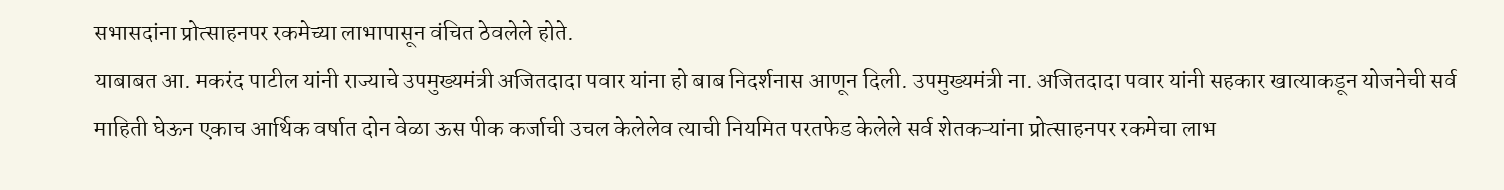सभासदांना प्रोत्साहनपर रकमेच्या लाभापासून वंचित ठेवलेले होते.
याबाबत आ. मकरंद पाटील यांनी राज्याचे उपमुख्यमंत्री अजितदादा पवार यांना हो बाब निदर्शनास आणून दिली. उपमुख्यमंत्री ना. अजितदादा पवार यांनी सहकार खात्याकडून योजनेची सर्व माहिती घेऊन एकाच आर्थिक वर्षात दोन वेळा ऊस पीक कर्जाची उचल केलेलेव त्याची नियमित परतफेड केलेले सर्व शेतकऱ्यांना प्रोत्साहनपर रकमेचा लाभ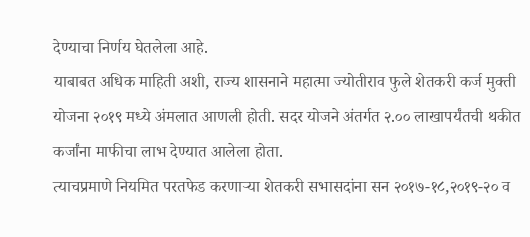देण्याचा निर्णय घेतलेला आहे.
याबाबत अधिक माहिती अशी, राज्य शासनाने महात्मा ज्योतीराव फुले शेतकरी कर्ज मुक्ती योजना २०१९ मध्ये अंमलात आणली होती. सदर योजने अंतर्गत २.०० लाखापर्यंतची थकीत कर्जांना माफीचा लाभ देण्यात आलेला होता.
त्याचप्रमाणे नियमित परतफेड करणाऱ्या शेतकरी सभासदांना सन २०१७-१८,२०१९-२० व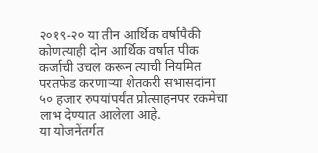२०१९-२० या तीन आर्थिक वर्षापैकी कोणत्याही दोन आर्थिक वर्षात पीक कर्जाची उचल करून त्याची नियमित परतफेड करणाऱ्या शेतकरी सभासदांना ५० हजार रुपयांपर्यंत प्रोत्साहनपर रकमेचा लाभ देण्यात आलेला आहे.
या योजनेंतर्गत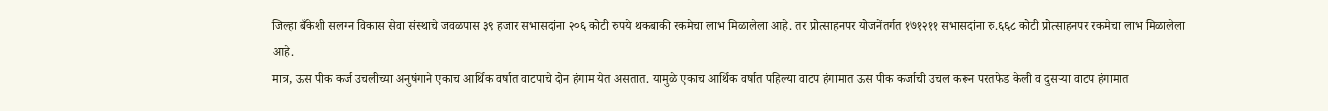जिल्हा बँकेशी सलग्न विकास सेवा संस्थाचे जवळपास ३९ हजार सभासदांना २०६ कोटी रुपये थकबाकी रकमेचा लाभ मिळालेला आहे. तर प्रोत्साहनपर योजनेंतर्गत १७१२११ सभासदांना रु.६६८ कोटी प्रोत्साहनपर रकमेचा लाभ मिळालेला आहे.
मात्र, ऊस पीक कर्ज उचलीच्या अनुषंगाने एकाच आर्थिक वर्षात वाटपाचे दोन हंगाम येत असतात. यामुळे एकाच आर्थिक वर्षात पहिल्या वाटप हंगामात ऊस पीक कर्जाची उचल करून परतफेड केली व दुसऱ्या वाटप हंगामात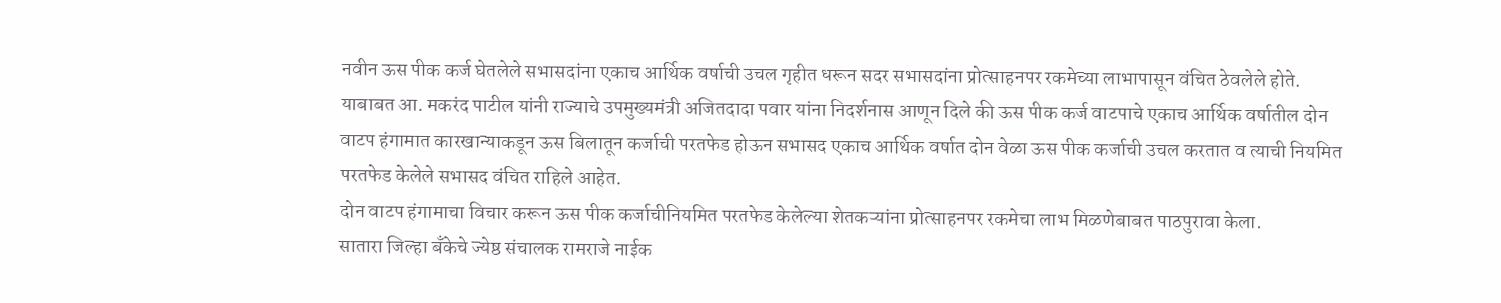नवीन ऊस पीक कर्ज घेतलेले सभासदांना एकाच आर्थिक वर्षाची उचल गृहीत धरून सदर सभासदांना प्रोत्साहनपर रकमेच्या लाभापासून वंचित ठेवलेले होते.
याबाबत आ. मकरंद पाटील यांनी राज्याचे उपमुख्यमंत्री अजितदादा पवार यांना निदर्शनास आणून दिले की ऊस पीक कर्ज वाटपाचे एकाच आर्थिक वर्षातील दोन वाटप हंगामात कारखान्याकडून ऊस बिलातून कर्जाची परतफेड होऊन सभासद एकाच आर्थिक वर्षात दोन वेळा ऊस पीक कर्जाची उचल करतात व त्याची नियमित परतफेड केलेले सभासद वंचित राहिले आहेत.
दोन वाटप हंगामाचा विचार करून ऊस पीक कर्जाचीनियमित परतफेड केलेल्या शेतकऱ्यांना प्रोत्साहनपर रकमेचा लाभ मिळणेबाबत पाठपुरावा केला.
सातारा जिल्हा बँकेचे ज्येष्ठ संचालक रामराजे नाईक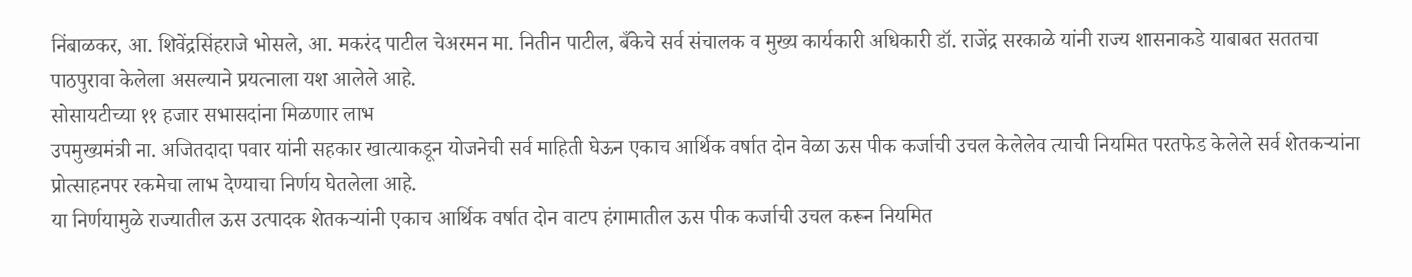निंबाळकर, आ. शिवेंद्रसिंहराजे भोसले, आ. मकरंद पाटील चेअरमन मा. नितीन पाटील, बँकेचे सर्व संचालक व मुख्य कार्यकारी अधिकारी डॉ. राजेंद्र सरकाळे यांनी राज्य शासनाकडे याबाबत सततचा पाठपुरावा केलेला असल्याने प्रयत्नाला यश आलेले आहे.
सोसायटीच्या ११ हजार सभासदांना मिळणार लाभ
उपमुख्यमंत्री ना. अजितदादा पवार यांनी सहकार खात्याकडून योजनेची सर्व माहिती घेऊन एकाच आर्थिक वर्षात दोन वेळा ऊस पीक कर्जाची उचल केलेलेव त्याची नियमित परतफेड केलेले सर्व शेतकऱ्यांना प्रोत्साहनपर रकमेचा लाभ देण्याचा निर्णय घेतलेला आहे.
या निर्णयामुळे राज्यातील ऊस उत्पादक शेतकऱ्यांनी एकाच आर्थिक वर्षात दोन वाटप हंगामातील ऊस पीक कर्जाची उचल करून नियमित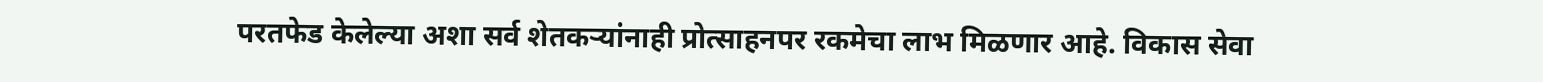परतफेड केलेल्या अशा सर्व शेतकऱ्यांनाही प्रोत्साहनपर रकमेचा लाभ मिळणार आहे. विकास सेवा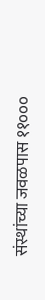संस्थांच्या जवळपास ११०००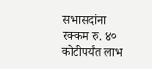सभासदांना रक्कम रु. ४० कोटीपर्यंत लाभ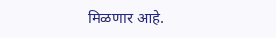मिळणार आहे.